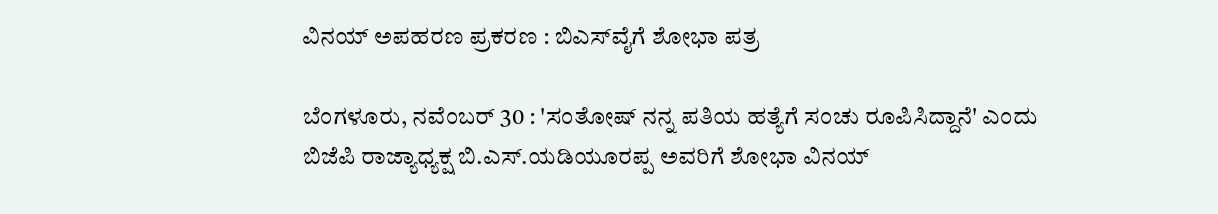ವಿನಯ್ ಅಪಹರಣ ಪ್ರಕರಣ : ಬಿಎಸ್‌ವೈಗೆ ಶೋಭಾ ಪತ್ರ

ಬೆಂಗಳೂರು, ನವೆಂಬರ್ 30 : 'ಸಂತೋಷ್ ನನ್ನ ಪತಿಯ ಹತ್ಯೆಗೆ ಸಂಚು ರೂಪಿಸಿದ್ದಾನೆ' ಎಂದು ಬಿಜೆಪಿ ರಾಜ್ಯಾಧ್ಯಕ್ಷ ಬಿ.ಎಸ್.ಯಡಿಯೂರಪ್ಪ ಅವರಿಗೆ ಶೋಭಾ ವಿನಯ್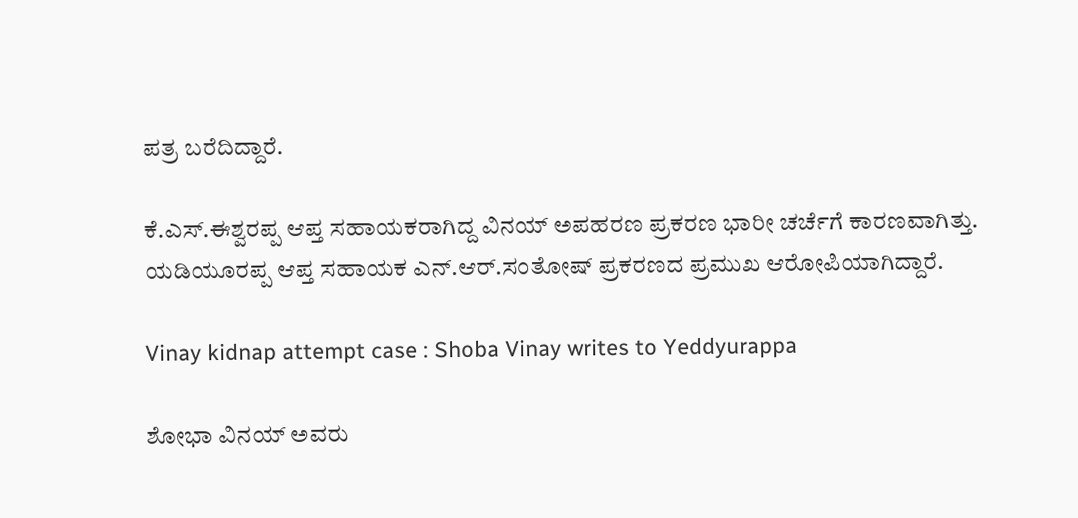ಪತ್ರ ಬರೆದಿದ್ದಾರೆ.

ಕೆ.ಎಸ್.ಈಶ್ವರಪ್ಪ ಆಪ್ತ ಸಹಾಯಕರಾಗಿದ್ದ ವಿನಯ್ ಅಪಹರಣ ಪ್ರಕರಣ ಭಾರೀ ಚರ್ಚೆಗೆ ಕಾರಣವಾಗಿತ್ತು. ಯಡಿಯೂರಪ್ಪ ಆಪ್ತ ಸಹಾಯಕ ಎನ್.ಆರ್.ಸಂತೋಷ್ ಪ್ರಕರಣದ ಪ್ರಮುಖ ಆರೋಪಿಯಾಗಿದ್ದಾರೆ.

Vinay kidnap attempt case : Shoba Vinay writes to Yeddyurappa

ಶೋಭಾ ವಿನಯ್ ಅವರು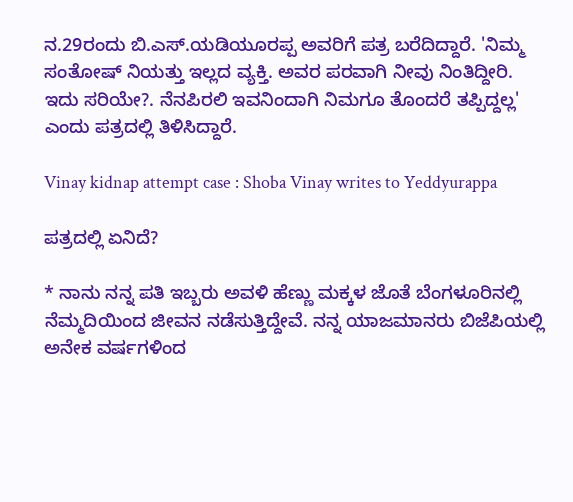ನ.29ರಂದು ಬಿ.ಎಸ್.ಯಡಿಯೂರಪ್ಪ ಅವರಿಗೆ ಪತ್ರ ಬರೆದಿದ್ದಾರೆ. 'ನಿಮ್ಮ ಸಂತೋಷ್ ನಿಯತ್ತು ಇಲ್ಲದ ವ್ಯಕ್ತಿ. ಅವರ ಪರವಾಗಿ ನೀವು ನಿಂತಿದ್ದೀರಿ. ಇದು ಸರಿಯೇ?. ನೆನಪಿರಲಿ ಇವನಿಂದಾಗಿ ನಿಮಗೂ ತೊಂದರೆ ತಪ್ಪಿದ್ದಲ್ಲ' ಎಂದು ಪತ್ರದಲ್ಲಿ ತಿಳಿಸಿದ್ದಾರೆ.

Vinay kidnap attempt case : Shoba Vinay writes to Yeddyurappa

ಪತ್ರದಲ್ಲಿ ಏನಿದೆ?

* ನಾನು ನನ್ನ ಪತಿ ಇಬ್ಬರು ಅವಳಿ ಹೆಣ್ಣು ಮಕ್ಕಳ ಜೊತೆ ಬೆಂಗಳೂರಿನಲ್ಲಿ ನೆಮ್ಮದಿಯಿಂದ ಜೀವನ ನಡೆಸುತ್ತಿದ್ದೇವೆ. ನನ್ನ ಯಾಜಮಾನರು ಬಿಜೆಪಿಯಲ್ಲಿ ಅನೇಕ ವರ್ಷಗಳಿಂದ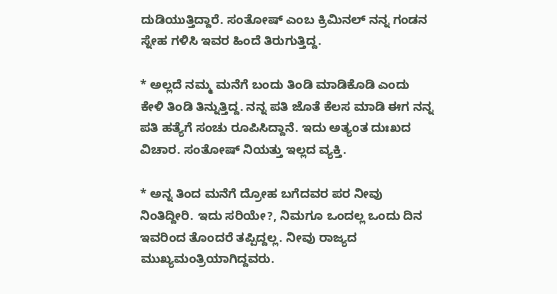ದುಡಿಯುತ್ತಿದ್ದಾರೆ. ಸಂತೋಷ್ ಎಂಬ ಕ್ರಿಮಿನಲ್ ನನ್ನ ಗಂಡನ ಸ್ನೇಹ ಗಳಿಸಿ ಇವರ ಹಿಂದೆ ತಿರುಗುತ್ತಿದ್ದ.

* ಅಲ್ಲದೆ ನಮ್ಮ ಮನೆಗೆ ಬಂದು ತಿಂಡಿ ಮಾಡಿಕೊಡಿ ಎಂದು ಕೇಳಿ ತಿಂಡಿ ತಿನ್ನುತ್ತಿದ್ದ. ನನ್ನ ಪತಿ ಜೊತೆ ಕೆಲಸ ಮಾಡಿ ಈಗ ನನ್ನ ಪತಿ ಹತ್ಯೆಗೆ ಸಂಚು ರೂಪಿಸಿದ್ದಾನೆ. ಇದು ಅತ್ಯಂತ ದುಃಖದ ವಿಚಾರ. ಸಂತೋಷ್ ನಿಯತ್ತು ಇಲ್ಲದ ವ್ಯಕ್ತಿ.

* ಅನ್ನ ತಿಂದ ಮನೆಗೆ ದ್ರೋಹ ಬಗೆದವರ ಪರ ನೀವು ನಿಂತಿದ್ದೀರಿ. ಇದು ಸರಿಯೇ?, ನಿಮಗೂ ಒಂದಲ್ಲ ಒಂದು ದಿನ ಇವರಿಂದ ತೊಂದರೆ ತಪ್ಪಿದ್ದಲ್ಲ. ನೀವು ರಾಜ್ಯದ ಮುಖ್ಯಮಂತ್ರಿಯಾಗಿದ್ದವರು.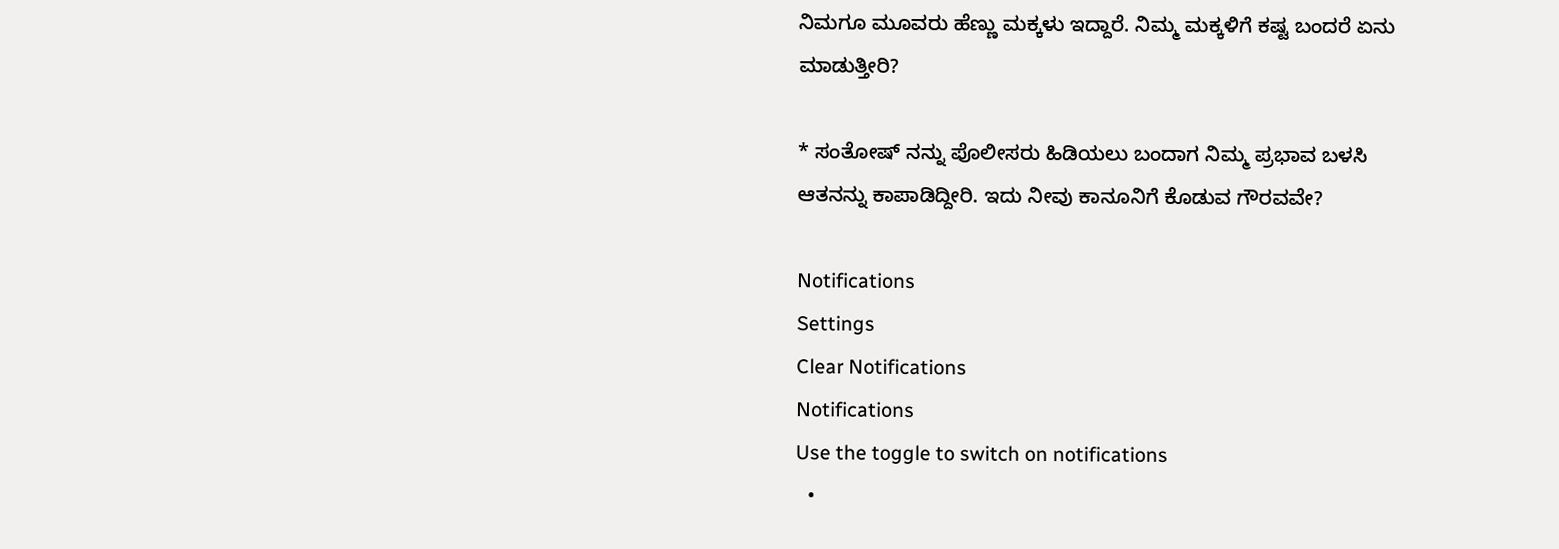ನಿಮಗೂ ಮೂವರು ಹೆಣ್ಣು ಮಕ್ಕಳು ಇದ್ದಾರೆ. ನಿಮ್ಮ ಮಕ್ಕಳಿಗೆ ಕಷ್ಟ ಬಂದರೆ ಏನು ಮಾಡುತ್ತೀರಿ?

* ಸಂತೋಷ್ ನನ್ನು ಪೊಲೀಸರು ಹಿಡಿಯಲು ಬಂದಾಗ ನಿಮ್ಮ ಪ್ರಭಾವ ಬಳಸಿ ಆತನನ್ನು ಕಾಪಾಡಿದ್ದೀರಿ. ಇದು ನೀವು ಕಾನೂನಿಗೆ ಕೊಡುವ ಗೌರವವೇ?

Notifications
Settings
Clear Notifications
Notifications
Use the toggle to switch on notifications
  •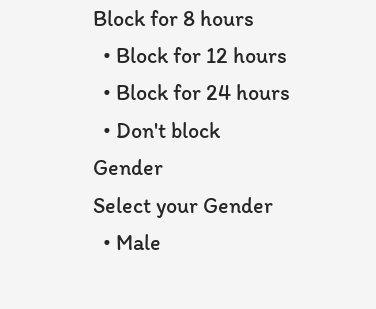Block for 8 hours
  • Block for 12 hours
  • Block for 24 hours
  • Don't block
Gender
Select your Gender
  • Male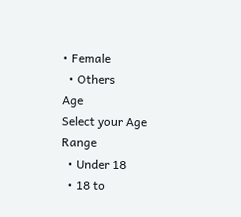• Female
  • Others
Age
Select your Age Range
  • Under 18
  • 18 to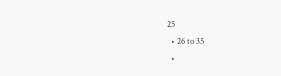25
  • 26 to 35
  •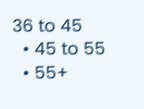36 to 45
  • 45 to 55
  • 55+